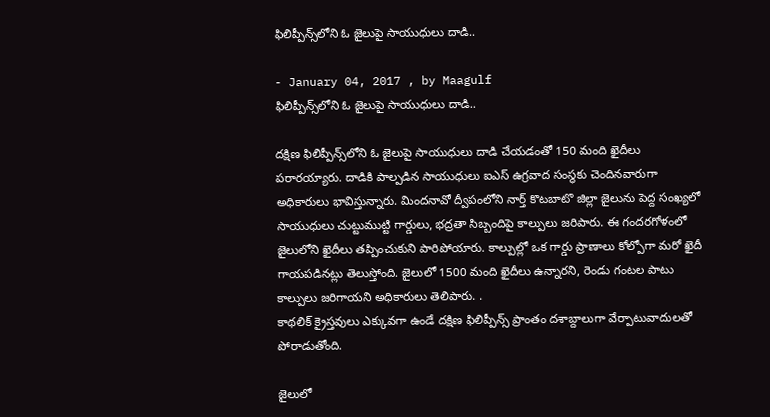ఫిలిప్పీన్స్‌లోని ఓ జైలుపై సాయుధులు దాడి..

- January 04, 2017 , by Maagulf
ఫిలిప్పీన్స్‌లోని ఓ జైలుపై సాయుధులు దాడి..

దక్షిణ ఫిలిప్పీన్స్‌లోని ఓ జైలుపై సాయుధులు దాడి చేయడంతో 150 మంది ఖైదీలు పరారయ్యారు. దాడికి పాల్పడిన సాయుధులు ఐఎస్‌ ఉగ్రవాద సంస్థకు చెందినవారుగా అధికారులు భావిస్తున్నారు. మిందనావో ద్వీపంలోని నార్త్‌ కొటబాటొ జిల్లా జైలును పెద్ద సంఖ్యలో సాయుధులు చుట్టుముట్టి గార్డులు, భద్రతా సిబ్బందిపై కాల్పులు జరిపారు. ఈ గందరగోళంలో జైలులోని ఖైదీలు తప్పించుకుని పారిపోయారు. కాల్పుల్లో ఒక గార్డు ప్రాణాలు కోల్పోగా మరో ఖైదీ గాయపడినట్లు తెలుస్తోంది. జైలులో 1500 మంది ఖైదీలు ఉన్నారని, రెండు గంటల పాటు కాల్పులు జరిగాయని అధికారులు తెలిపారు. .
కాథలిక్‌ క్రైస్తవులు ఎక్కువగా ఉండే దక్షిణ ఫిలిప్పీన్స్‌ ప్రాంతం దశాబ్దాలుగా వేర్పాటువాదులతో పోరాడుతోంది.

జైలులో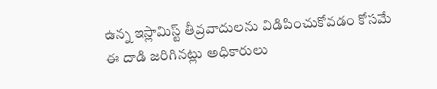ఉన్న ఇస్లామిస్ట్‌ తీవ్రవాదులను విడిపించుకోవడం కోసమే ఈ దాడి జరిగినట్లు అధికారులు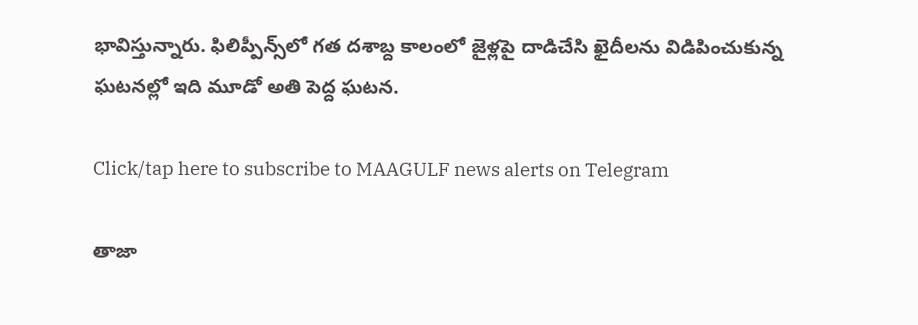భావిస్తున్నారు. ఫిలిప్పీన్స్‌లో గత దశాబ్ద కాలంలో జైళ్లపై దాడిచేసి ఖైదీలను విడిపించుకున్న ఘటనల్లో ఇది మూడో అతి పెద్ద ఘటన.

Click/tap here to subscribe to MAAGULF news alerts on Telegram

తాజా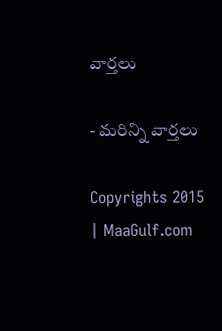వార్తలు

- మరిన్ని వార్తలు

Copyrights 2015 | MaaGulf.com